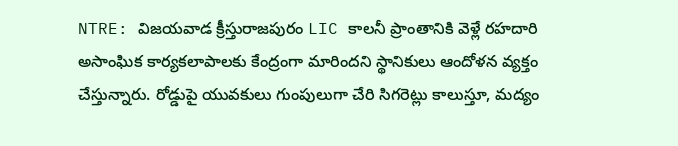NTRE: విజయవాడ క్రీస్తురాజపురం LIC కాలనీ ప్రాంతానికి వెళ్లే రహదారి అసాంఘిక కార్యకలాపాలకు కేంద్రంగా మారిందని స్థానికులు ఆందోళన వ్యక్తం చేస్తున్నారు. రోడ్డుపై యువకులు గుంపులుగా చేరి సిగరెట్లు కాలుస్తూ, మద్యం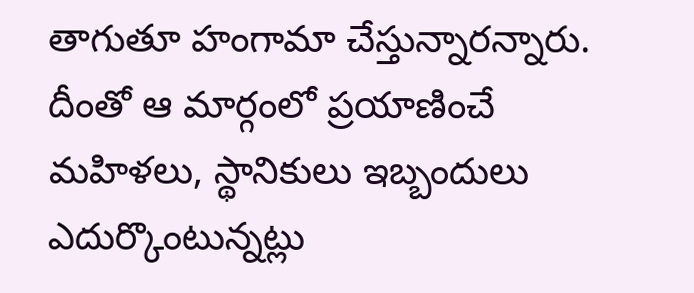తాగుతూ హంగామా చేస్తున్నారన్నారు. దీంతో ఆ మార్గంలో ప్రయాణించే మహిళలు, స్థానికులు ఇబ్బందులు ఎదుర్కొంటున్నట్లు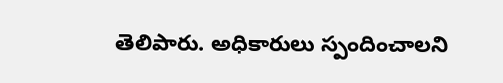తెలిపారు. అధికారులు స్పందించాలని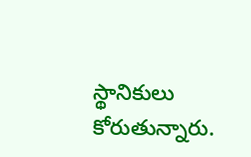స్థానికులు కోరుతున్నారు.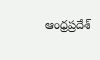ఆంధ్రప్రదేశ్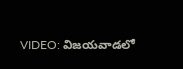VIDEO: విజయవాడలో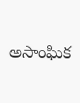అసాంఘిక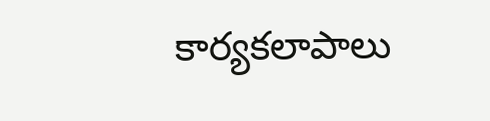కార్యకలాపాలు